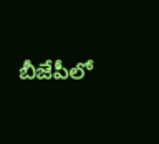బీజేపీలో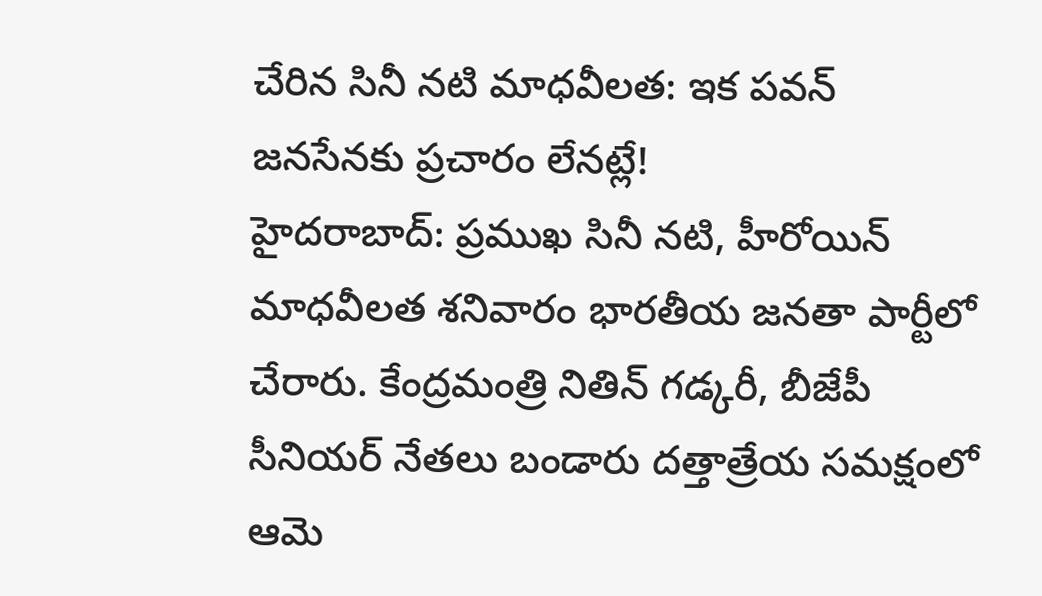చేరిన సినీ నటి మాధవీలత: ఇక పవన్ జనసేనకు ప్రచారం లేనట్లే!
హైదరాబాద్: ప్రముఖ సినీ నటి, హీరోయిన్ మాధవీలత శనివారం భారతీయ జనతా పార్టీలో చేరారు. కేంద్రమంత్రి నితిన్ గడ్కరీ, బీజేపీ సీనియర్ నేతలు బండారు దత్తాత్రేయ సమక్షంలో ఆమె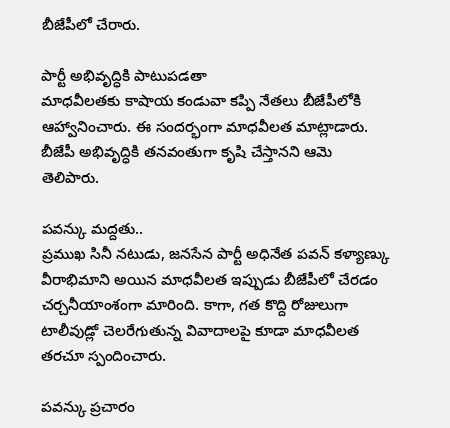బీజేపీలో చేరారు.

పార్టీ అభివృద్ధికి పాటుపడతా
మాధవీలతకు కాషాయ కండువా కప్పి నేతలు బీజేపీలోకి ఆహ్వానించారు. ఈ సందర్భంగా మాధవీలత మాట్లాడారు. బీజేపీ అభివృద్ధికి తనవంతుగా కృషి చేస్తానని ఆమె తెలిపారు.

పవన్కు మద్దతు..
ప్రముఖ సినీ నటుడు, జనసేన పార్టీ అధినేత పవన్ కళ్యాణ్కు వీరాభిమాని అయిన మాధవీలత ఇప్పుడు బీజేపీలో చేరడం చర్చనీయాంశంగా మారింది. కాగా, గత కొద్ది రోజులుగా టాలీవుడ్లో చెలరేగుతున్న వివాదాలపై కూడా మాధవీలత తరచూ స్పందించారు.

పవన్కు ప్రచారం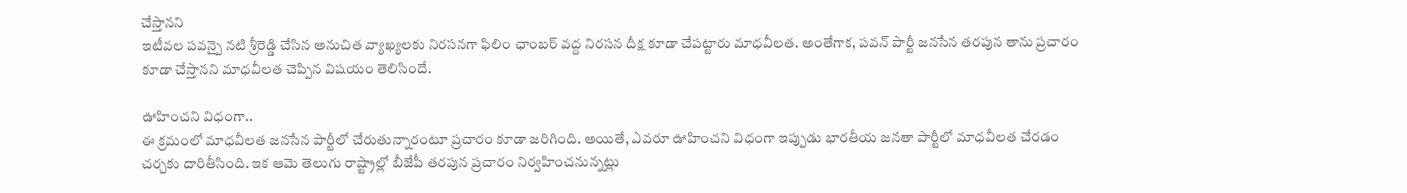చేస్తానని
ఇటీవల పవన్పై నటి శ్రీరెడ్డి చేసిన అనుచిత వ్యాఖ్యలకు నిరసనగా ఫిలిం ఛాంబర్ వద్ద నిరసన దీక్ష కూడా చేపట్టారు మాధవీలత. అంతేగాక, పవన్ పార్టీ జనసేన తరపున తాను ప్రచారం కూడా చేస్తానని మాధవీలత చెప్పిన విషయం తెలిసిందే.

ఊహించని విధంగా..
ఈ క్రమంలో మాధవీలత జనసేన పార్టీలో చేరుతున్నారంటూ ప్రచారం కూడా జరిగింది. అయితే, ఎవరూ ఊహించని విధంగా ఇప్పుడు భారతీయ జనతా పార్టీలో మాధవీలత చేరడం చర్చకు దారితీసింది. ఇక ఆమె తెలుగు రాష్ట్రాల్లో బీజేపీ తరపున ప్రచారం నిర్వహించనున్నట్లు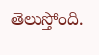తెలుస్తోంది.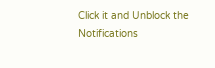Click it and Unblock the Notifications